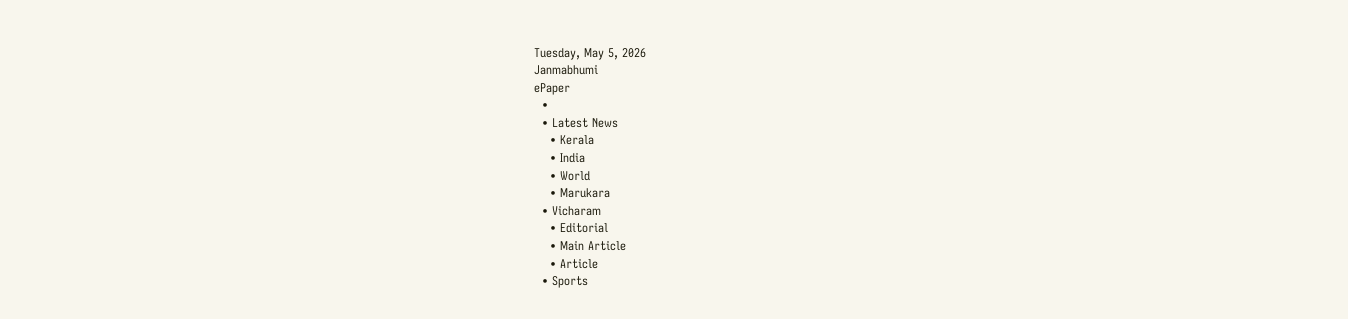Tuesday, May 5, 2026
Janmabhumi
ePaper
  •
  • Latest News
    • Kerala
    • India
    • World
    • Marukara
  • Vicharam
    • Editorial
    • Main Article
    • Article
  • Sports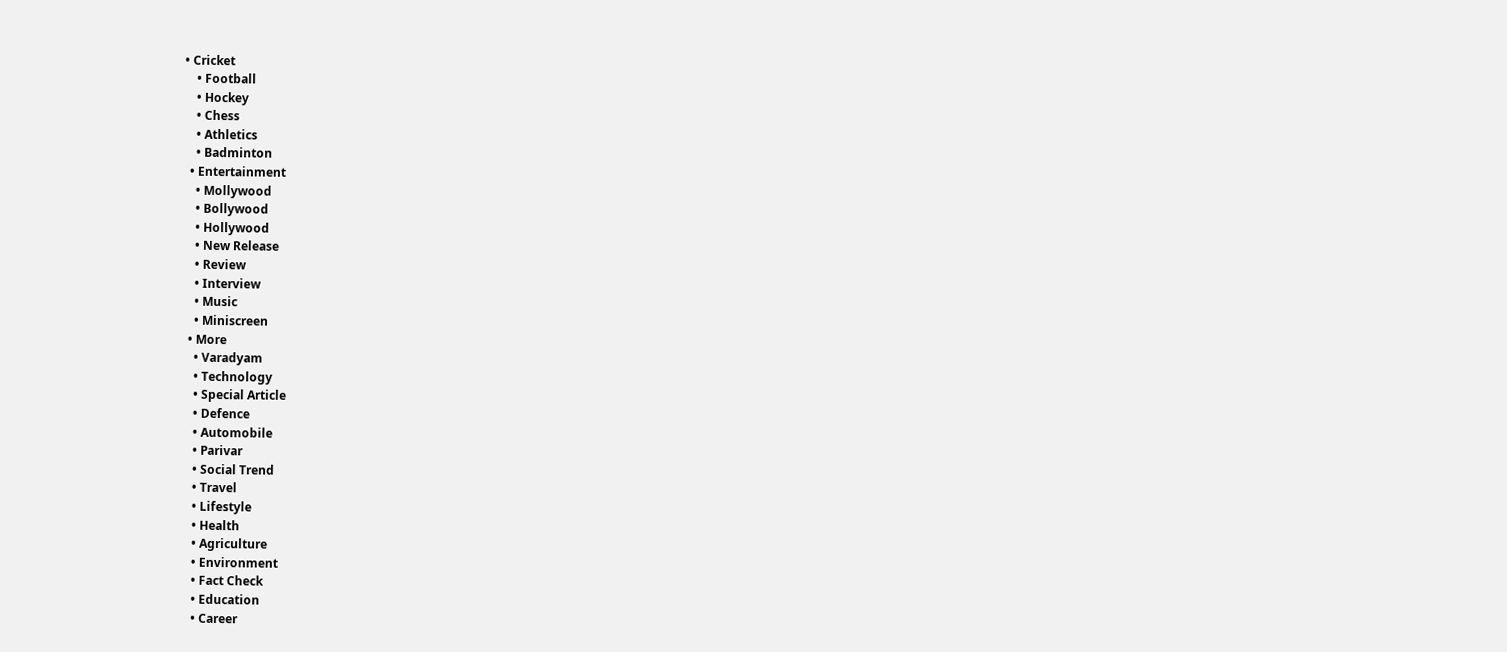• Cricket
    • Football
    • Hockey
    • Chess
    • Athletics
    • Badminton
  • Entertainment
    • Mollywood
    • Bollywood
    • Hollywood
    • New Release
    • Review
    • Interview
    • Music
    • Miniscreen
  • More
    • Varadyam
    • Technology
    • Special Article
    • Defence
    • Automobile
    • Parivar
    • Social Trend
    • Travel
    • Lifestyle
    • Health
    • Agriculture
    • Environment
    • Fact Check
    • Education
    • Career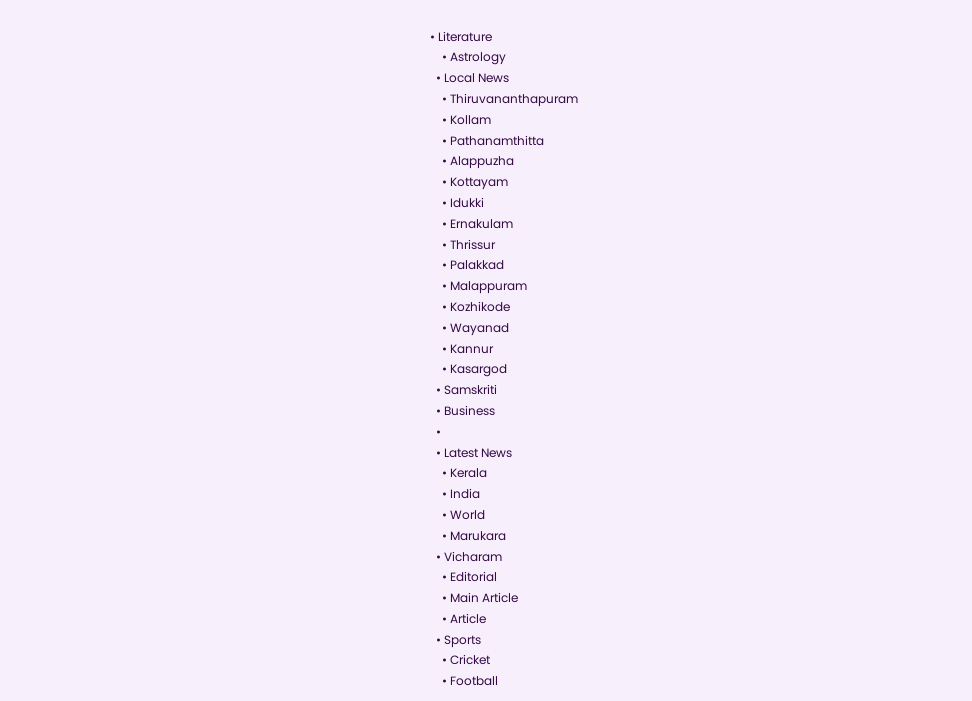• Literature
    • Astrology
  • Local News
    • Thiruvananthapuram
    • Kollam
    • Pathanamthitta
    • Alappuzha
    • Kottayam
    • Idukki
    • Ernakulam
    • Thrissur
    • Palakkad
    • Malappuram
    • Kozhikode
    • Wayanad
    • Kannur
    • Kasargod
  • Samskriti
  • Business
  •
  • Latest News
    • Kerala
    • India
    • World
    • Marukara
  • Vicharam
    • Editorial
    • Main Article
    • Article
  • Sports
    • Cricket
    • Football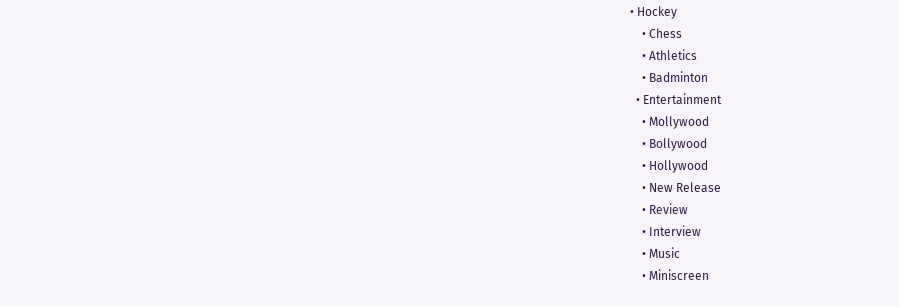• Hockey
    • Chess
    • Athletics
    • Badminton
  • Entertainment
    • Mollywood
    • Bollywood
    • Hollywood
    • New Release
    • Review
    • Interview
    • Music
    • Miniscreen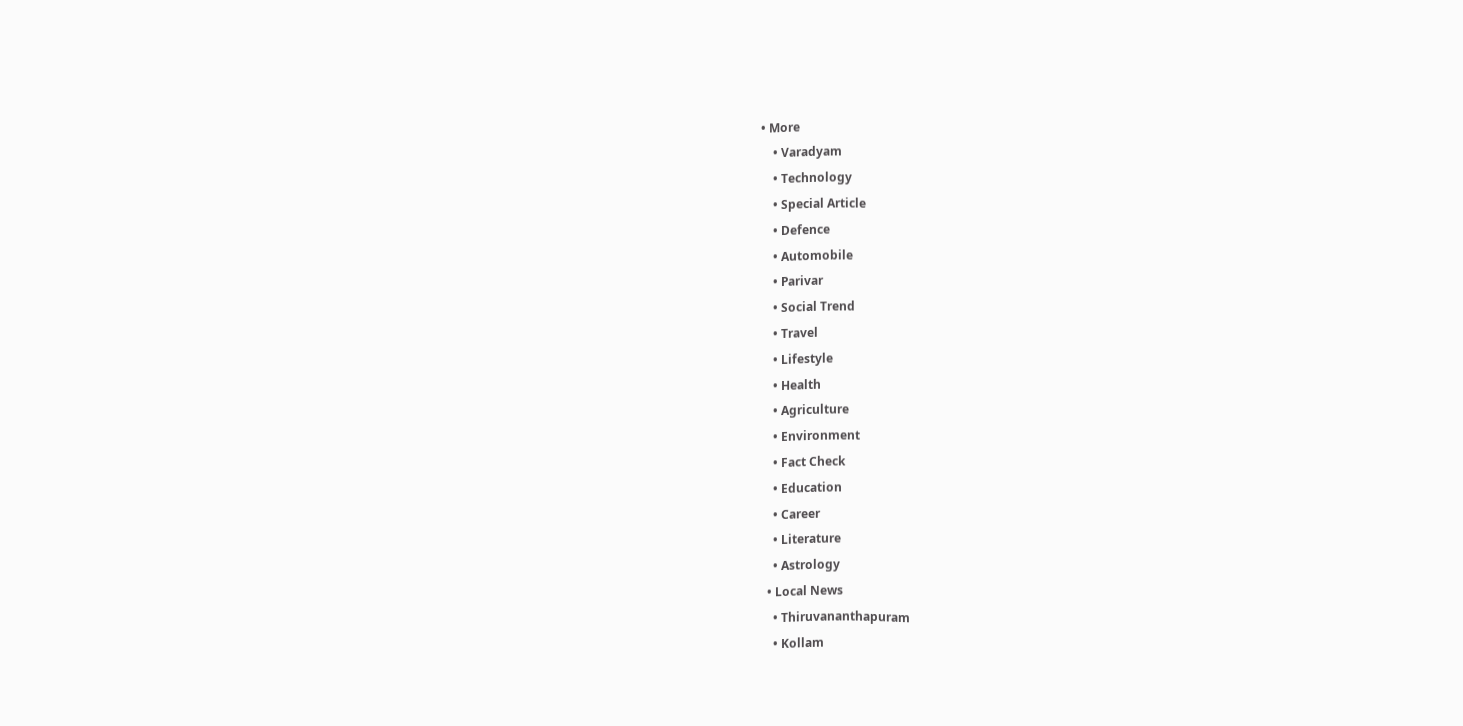• More
    • Varadyam
    • Technology
    • Special Article
    • Defence
    • Automobile
    • Parivar
    • Social Trend
    • Travel
    • Lifestyle
    • Health
    • Agriculture
    • Environment
    • Fact Check
    • Education
    • Career
    • Literature
    • Astrology
  • Local News
    • Thiruvananthapuram
    • Kollam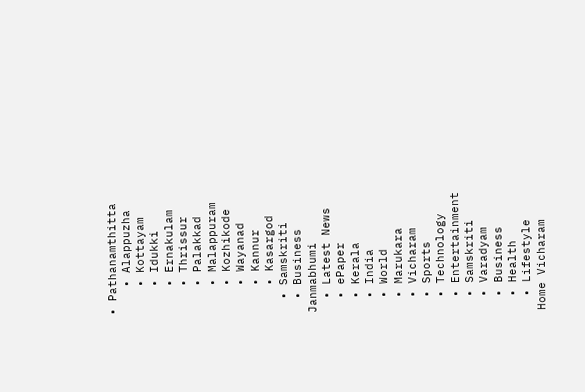• Pathanamthitta
    • Alappuzha
    • Kottayam
    • Idukki
    • Ernakulam
    • Thrissur
    • Palakkad
    • Malappuram
    • Kozhikode
    • Wayanad
    • Kannur
    • Kasargod
  • Samskriti
  • Business
Janmabhumi
  • Latest News
  • ePaper
  • Kerala
  • India
  • World
  • Marukara
  • Vicharam
  • Sports
  • Technology
  • Entertainment
  • Samskriti
  • Varadyam
  • Business
  • Health
  • Lifestyle
Home Vicharam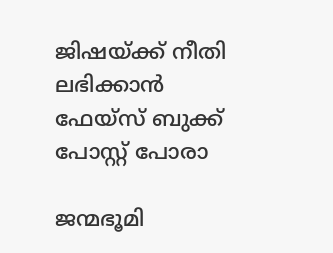ജിഷയ്‌ക്ക് നീതി ലഭിക്കാന്‍ ഫേയ്‌സ് ബുക്ക് പോസ്റ്റ് പോരാ

ജന്മഭൂമി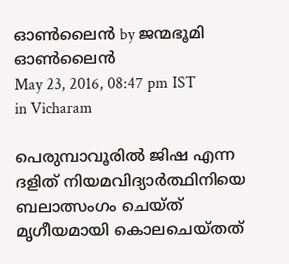ഓണ്‍ലൈന്‍ by ജന്മഭൂമി ഓണ്‍ലൈന്‍
May 23, 2016, 08:47 pm IST
in Vicharam

പെരുമ്പാവൂരില്‍ ജിഷ എന്ന ദളിത് നിയമവിദ്യാര്‍ത്ഥിനിയെ ബലാത്സംഗം ചെയ്ത് മൃഗീയമായി കൊലചെയ്തത്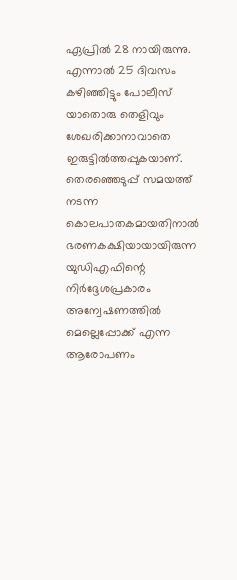ഏപ്രില്‍ 28 നായിരുന്നു. എന്നാല്‍ 25 ദിവസം കഴിഞ്ഞിട്ടും പോലീസ് യാതൊരു തെളിവും ശേഖരിക്കാനാവാതെ ഇരുട്ടില്‍ത്തപ്പുകയാണ്. തെരഞ്ഞെടുപ്പ് സമയത്ത് നടന്ന കൊലപാതകമായതിനാല്‍ ഭരണകക്ഷിയായായിരുന്ന യുഡിഎഫിന്റെ നിര്‍ദ്ദേശപ്രകാരം അന്വേഷണത്തില്‍ മെല്ലെപ്പോക്ക് എന്ന ആരോപണം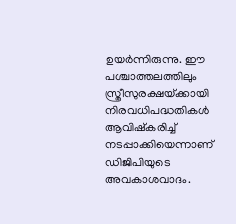ഉയര്‍ന്നിരുന്നു. ഈ പശ്ചാത്തലത്തിലും സ്ത്രീസുരക്ഷയ്‌ക്കായി നിരവധിപദ്ധതികള്‍ ആവിഷ്‌കരിച്ച് നടപ്പാക്കിയെന്നാണ് ഡിജിപിയുടെ അവകാശവാദം.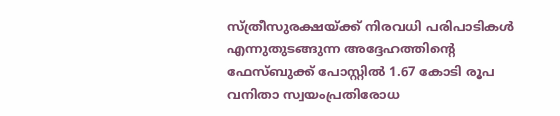സ്ത്രീസുരക്ഷയ്‌ക്ക് നിരവധി പരിപാടികള്‍ എന്നുതുടങ്ങുന്ന അദ്ദേഹത്തിന്റെ ഫേസ്ബുക്ക് പോസ്റ്റില്‍ 1.67 കോടി രൂപ വനിതാ സ്വയംപ്രതിരോധ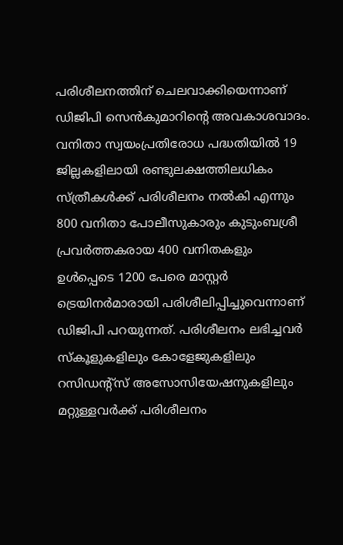പരിശീലനത്തിന് ചെലവാക്കിയെന്നാണ് ഡിജിപി സെന്‍കുമാറിന്റെ അവകാശവാദം. വനിതാ സ്വയംപ്രതിരോധ പദ്ധതിയില്‍ 19 ജില്ലകളിലായി രണ്ടുലക്ഷത്തിലധികം സ്ത്രീകള്‍ക്ക് പരിശീലനം നല്‍കി എന്നും 800 വനിതാ പോലീസുകാരും കുടുംബശ്രീ പ്രവര്‍ത്തകരായ 400 വനിതകളും ഉള്‍പ്പെടെ 1200 പേരെ മാസ്റ്റര്‍ ട്രെയിനര്‍മാരായി പരിശീലിപ്പിച്ചുവെന്നാണ് ഡിജിപി പറയുന്നത്. പരിശീലനം ലഭിച്ചവര്‍ സ്‌കൂളുകളിലും കോളേജുകളിലും റസിഡന്റ്‌സ് അസോസിയേഷനുകളിലും മറ്റുള്ളവര്‍ക്ക് പരിശീലനം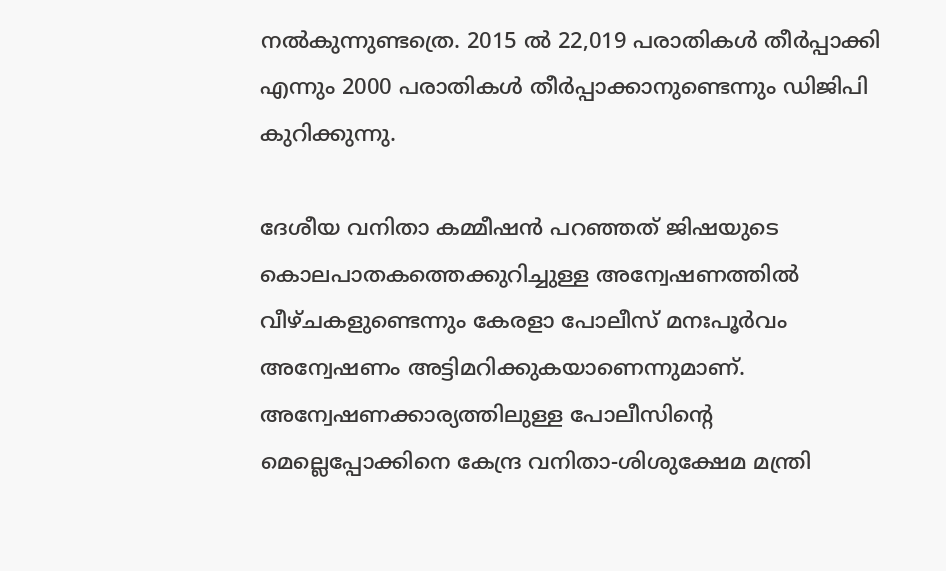നല്‍കുന്നുണ്ടത്രെ. 2015 ല്‍ 22,019 പരാതികള്‍ തീര്‍പ്പാക്കി എന്നും 2000 പരാതികള്‍ തീര്‍പ്പാക്കാനുണ്ടെന്നും ഡിജിപി കുറിക്കുന്നു.

ദേശീയ വനിതാ കമ്മീഷന്‍ പറഞ്ഞത് ജിഷയുടെ കൊലപാതകത്തെക്കുറിച്ചുള്ള അന്വേഷണത്തില്‍ വീഴ്ചകളുണ്ടെന്നും കേരളാ പോലീസ് മനഃപൂര്‍വം അന്വേഷണം അട്ടിമറിക്കുകയാണെന്നുമാണ്. അന്വേഷണക്കാര്യത്തിലുള്ള പോലീസിന്റെ മെല്ലെപ്പോക്കിനെ കേന്ദ്ര വനിതാ-ശിശുക്ഷേമ മന്ത്രി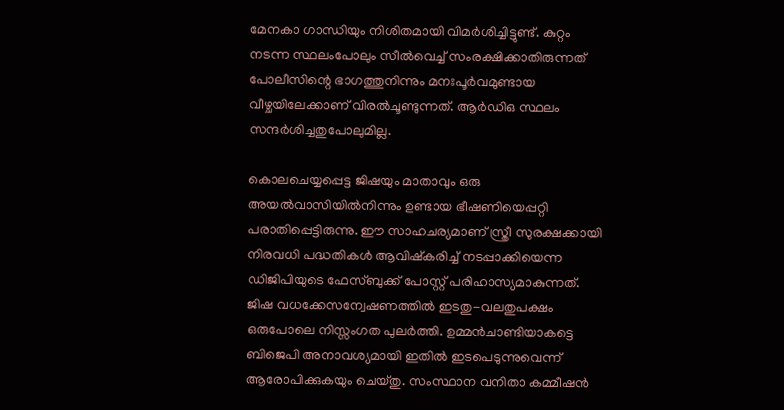മേനകാ ഗാന്ധിയും നിശിതമായി വിമര്‍ശിച്ചിട്ടുണ്ട്. കുറ്റം നടന്ന സ്ഥലംപോലും സീല്‍വെച്ച് സംരക്ഷിക്കാതിരുന്നത് പോലീസിന്റെ ഭാഗത്തുനിന്നും മനഃപൂര്‍വമുണ്ടായ വീഴ്ചയിലേക്കാണ് വിരല്‍ചൂണ്ടുന്നത്. ആര്‍ഡിഒ സ്ഥലം സന്ദര്‍ശിച്ചതുപോലുമില്ല.

കൊലചെയ്യപ്പെട്ട ജിഷയും മാതാവും ഒരു അയല്‍വാസിയില്‍നിന്നും ഉണ്ടായ ഭീഷണിയെപ്പറ്റി പരാതിപ്പെട്ടിരുന്നു. ഈ സാഹചര്യമാണ് സ്ത്രീ സുരക്ഷക്കായി നിരവധി പദ്ധതികള്‍ ആവിഷ്‌കരിച്ച് നടപ്പാക്കിയെന്ന ഡിജിപിയുടെ ഫേസ്ബുക്ക് പോസ്റ്റ് പരിഹാസ്യമാകുന്നത്. ജിഷ വധക്കേസന്വേഷണത്തില്‍ ഇടതു-വലതുപക്ഷം ഒരുപോലെ നിസ്സംഗത പുലര്‍ത്തി. ഉമ്മന്‍ചാണ്ടിയാകട്ടെ ബിജെപി അനാവശ്യമായി ഇതില്‍ ഇടപെടുന്നുവെന്ന് ആരോപിക്കുകയും ചെയ്തു. സംസ്ഥാന വനിതാ കമ്മീഷന്‍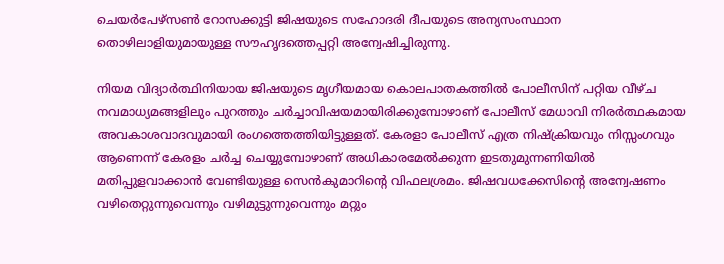ചെയര്‍പേഴ്‌സണ്‍ റോസക്കുട്ടി ജിഷയുടെ സഹോദരി ദീപയുടെ അന്യസംസ്ഥാന തൊഴിലാളിയുമായുള്ള സൗഹൃദത്തെപ്പറ്റി അന്വേഷിച്ചിരുന്നു.

നിയമ വിദ്യാര്‍ത്ഥിനിയായ ജിഷയുടെ മൃഗീയമായ കൊലപാതകത്തില്‍ പോലീസിന് പറ്റിയ വീഴ്ച നവമാധ്യമങ്ങളിലും പുറത്തും ചര്‍ച്ചാവിഷയമായിരിക്കുമ്പോഴാണ് പോലീസ് മേധാവി നിരര്‍ത്ഥകമായ അവകാശവാദവുമായി രംഗത്തെത്തിയിട്ടുള്ളത്. കേരളാ പോലീസ് എത്ര നിഷ്‌ക്രിയവും നിസ്സംഗവും ആണെന്ന് കേരളം ചര്‍ച്ച ചെയ്യുമ്പോഴാണ് അധികാരമേല്‍ക്കുന്ന ഇടതുമുന്നണിയില്‍ മതിപ്പുളവാക്കാന്‍ വേണ്ടിയുള്ള സെന്‍കുമാറിന്റെ വിഫലശ്രമം. ജിഷവധക്കേസിന്റെ അന്വേഷണം വഴിതെറ്റുന്നുവെന്നും വഴിമുട്ടുന്നുവെന്നും മറ്റും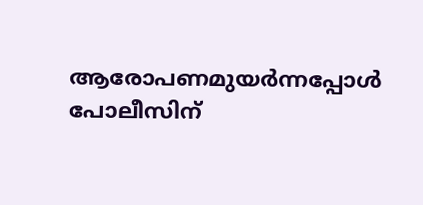ആരോപണമുയര്‍ന്നപ്പോള്‍ പോലീസിന്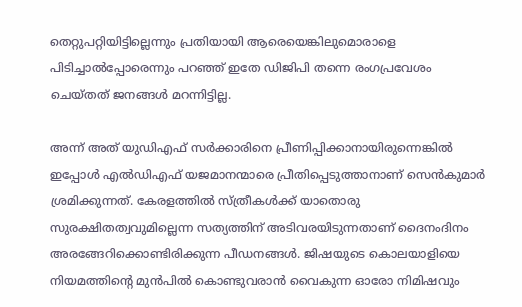തെറ്റുപറ്റിയിട്ടില്ലെന്നും പ്രതിയായി ആരെയെങ്കിലുമൊരാളെ പിടിച്ചാല്‍പ്പോരെന്നും പറഞ്ഞ് ഇതേ ഡിജിപി തന്നെ രംഗപ്രവേശം ചെയ്തത് ജനങ്ങള്‍ മറന്നിട്ടില്ല.

അന്ന് അത് യുഡിഎഫ് സര്‍ക്കാരിനെ പ്രീണിപ്പിക്കാനായിരുന്നെങ്കില്‍ ഇപ്പോള്‍ എല്‍ഡിഎഫ് യജമാനന്മാരെ പ്രീതിപ്പെടുത്താനാണ് സെന്‍കുമാര്‍ ശ്രമിക്കുന്നത്. കേരളത്തില്‍ സ്ത്രീകള്‍ക്ക് യാതൊരു സുരക്ഷിതത്വവുമില്ലെന്ന സത്യത്തിന് അടിവരയിടുന്നതാണ് ദൈനംദിനം അരങ്ങേറിക്കൊണ്ടിരിക്കുന്ന പീഡനങ്ങള്‍. ജിഷയുടെ കൊലയാളിയെ നിയമത്തിന്റെ മുന്‍പില്‍ കൊണ്ടുവരാന്‍ വൈകുന്ന ഓരോ നിമിഷവും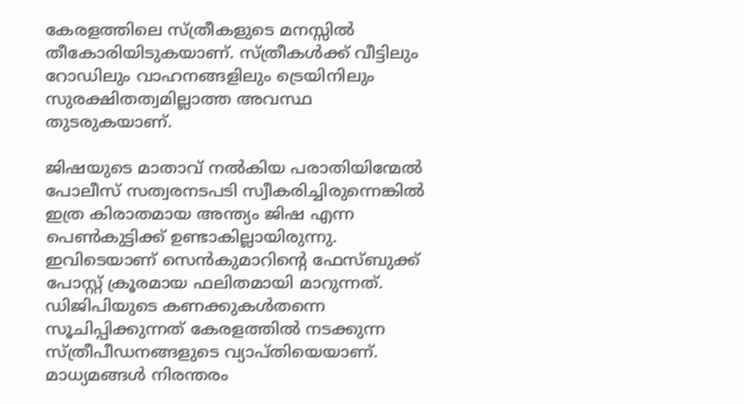കേരളത്തിലെ സ്ത്രീകളുടെ മനസ്സില്‍ തീകോരിയിടുകയാണ്. സ്ത്രീകള്‍ക്ക് വീട്ടിലും റോഡിലും വാഹനങ്ങളിലും ട്രെയിനിലും സുരക്ഷിതത്വമില്ലാത്ത അവസ്ഥ തുടരുകയാണ്.

ജിഷയുടെ മാതാവ് നല്‍കിയ പരാതിയിന്മേല്‍ പോലീസ് സത്വരനടപടി സ്വീകരിച്ചിരുന്നെങ്കില്‍ ഇത്ര കിരാതമായ അന്ത്യം ജിഷ എന്ന പെണ്‍കുട്ടിക്ക് ഉണ്ടാകില്ലായിരുന്നു. ഇവിടെയാണ് സെന്‍കുമാറിന്റെ ഫേസ്ബുക്ക് പോസ്റ്റ് ക്രൂരമായ ഫലിതമായി മാറുന്നത്. ഡിജിപിയുടെ കണക്കുകള്‍തന്നെ സൂചിപ്പിക്കുന്നത് കേരളത്തില്‍ നടക്കുന്ന സ്ത്രീപീഡനങ്ങളുടെ വ്യാപ്തിയെയാണ്. മാധ്യമങ്ങള്‍ നിരന്തരം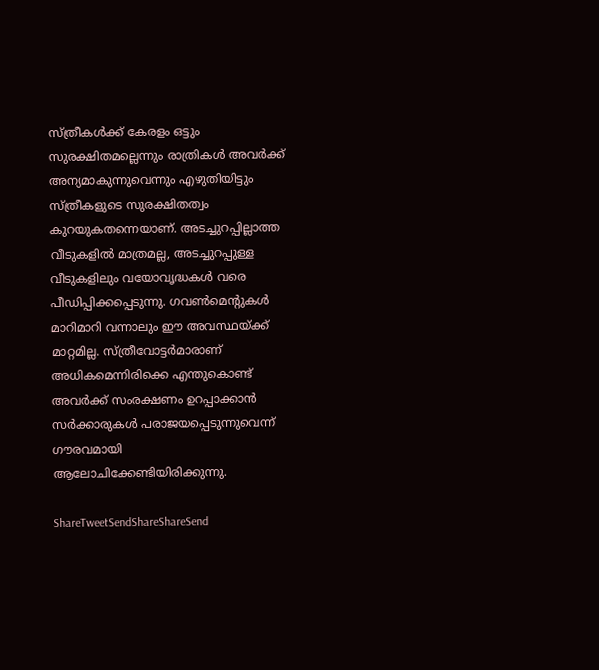സ്ത്രീകള്‍ക്ക് കേരളം ഒട്ടും സുരക്ഷിതമല്ലെന്നും രാത്രികള്‍ അവര്‍ക്ക് അന്യമാകുന്നുവെന്നും എഴുതിയിട്ടും സ്ത്രീകളുടെ സുരക്ഷിതത്വം കുറയുകതന്നെയാണ്. അടച്ചുറപ്പില്ലാത്ത വീടുകളില്‍ മാത്രമല്ല, അടച്ചുറപ്പുള്ള വീടുകളിലും വയോവൃദ്ധകള്‍ വരെ പീഡിപ്പിക്കപ്പെടുന്നു. ഗവണ്‍മെന്റുകള്‍ മാറിമാറി വന്നാലും ഈ അവസ്ഥയ്‌ക്ക് മാറ്റമില്ല. സ്ത്രീവോട്ടര്‍മാരാണ് അധികമെന്നിരിക്കെ എന്തുകൊണ്ട് അവര്‍ക്ക് സംരക്ഷണം ഉറപ്പാക്കാന്‍ സര്‍ക്കാരുകള്‍ പരാജയപ്പെടുന്നുവെന്ന് ഗൗരവമായി ആലോചിക്കേണ്ടിയിരിക്കുന്നു.

ShareTweetSendShareShareSend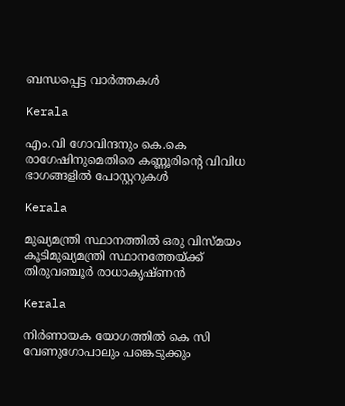ബന്ധപ്പെട്ട വാര്‍ത്തകള്‍

Kerala

എം.വി ഗോവിന്ദനും കെ.കെ രാഗേഷിനുമെതിരെ കണ്ണൂരിന്റെ വിവിധ ഭാഗങ്ങളില്‍ പോസ്റ്ററുകള്‍

Kerala

മുഖ്യമന്ത്രി സ്ഥാനത്തില്‍ ഒരു വിസ്മയം കൂടിമുഖ്യമന്ത്രി സ്ഥാനത്തേയ്‌ക്ക് തിരുവഞ്ചൂര്‍ രാധാകൃഷ്ണന്‍

Kerala

നിര്‍ണായക യോഗത്തില്‍ കെ സി വേണുഗോപാലും പങ്കെടുക്കും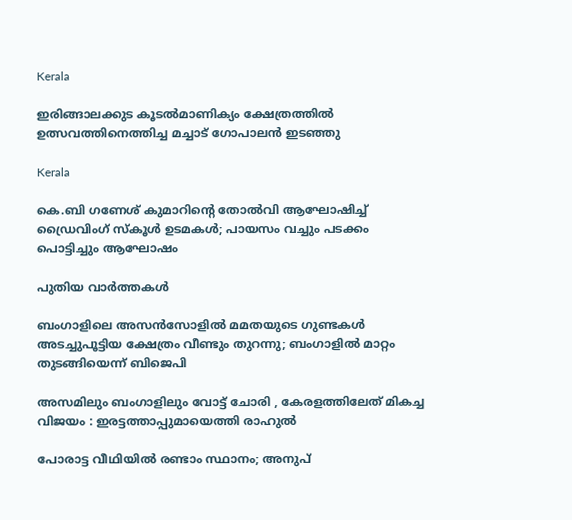Kerala

ഇരിങ്ങാലക്കുട കൂടല്‍മാണിക്യം ക്ഷേത്രത്തില്‍ ഉത്സവത്തിനെത്തിച്ച മച്ചാട് ഗോപാലന്‍ ഇടഞ്ഞു

Kerala

കെ.ബി ഗണേശ് കുമാറിന്റെ തോൽവി ആഘോഷിച്ച് ഡ്രൈവിംഗ് സ്കൂൾ ഉടമകൾ; പായസം വച്ചും പടക്കം പൊട്ടിച്ചും ആഘോഷം

പുതിയ വാര്‍ത്തകള്‍

ബംഗാളിലെ അസൻസോളിൽ മമതയുടെ ഗുണ്ടകൾ അടച്ചുപൂട്ടിയ ക്ഷേത്രം വീണ്ടും തുറന്നു; ബംഗാളിൽ മാറ്റം തുടങ്ങിയെന്ന് ബിജെപി

അസമിലും ബംഗാളിലും വോട്ട് ചോരി , കേരളത്തിലേത് മികച്ച വിജയം : ഇരട്ടത്താപ്പുമായെത്തി രാഹുൽ

പോരാട്ട വീഥിയില്‍ രണ്ടാം സ്ഥാനം; അനുപ്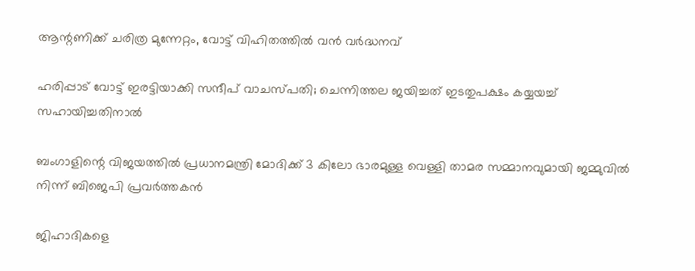ആന്റണിക്ക് ചരിത്ര മുന്നേറ്റം, വോട്ട് വിഹിതത്തിൽ വൻ വർദ്ധനവ്

ഹരിപ്പാട് വോട്ട് ഇരട്ടിയാക്കി സന്ദീപ് വാചസ്പതി; ചെന്നിത്തല ജയിച്ചത് ഇടതുപക്ഷം കയ്യയച്ച് സഹായിച്ചതിനാൽ

ബംഗാളിന്റെ വിജയത്തിൽ പ്രധാനമന്ത്രി മോദിക്ക് 3 കിലോ ഭാരമുള്ള വെള്ളി താമര സമ്മാനവുമായി ജമ്മുവിൽ നിന്ന് ബിജെപി പ്രവർത്തകൻ

ജിഹാദികളെ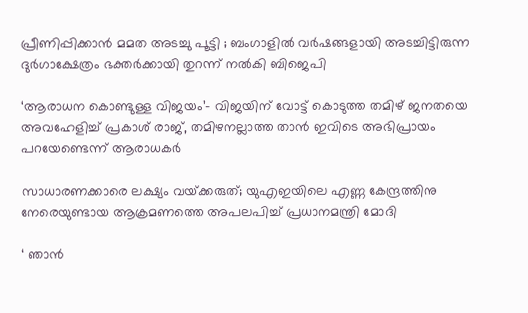പ്രീണിപ്പിക്കാൻ മമത അടച്ചു പൂട്ടി ; ബംഗാളിൽ വർഷങ്ങളായി അടച്ചിട്ടിരുന്ന ദുർഗാക്ഷേത്രം ഭക്തർക്കായി തുറന്ന് നൽകി ബിജെപി

‘ആരാധന കൊണ്ടുള്ള വിജയം’- വിജയിന് വോട്ട് കൊടുത്ത തമിഴ് ജനതയെ അവഹേളിച്ച് പ്രകാശ് രാജ്, തമിഴനല്ലാത്ത താൻ ഇവിടെ അഭിപ്രായം പറയേണ്ടെന്ന് ആരാധകർ

സാധാരണക്കാരെ ലക്ഷ്യം വയ്‌ക്കരുത്; യുഎഇയിലെ എണ്ണ കേന്ദ്രത്തിനു നേരെയുണ്ടായ ആക്രമണത്തെ അപലപിച്ച് പ്രധാനമന്ത്രി മോദി

‘ ഞാന്‍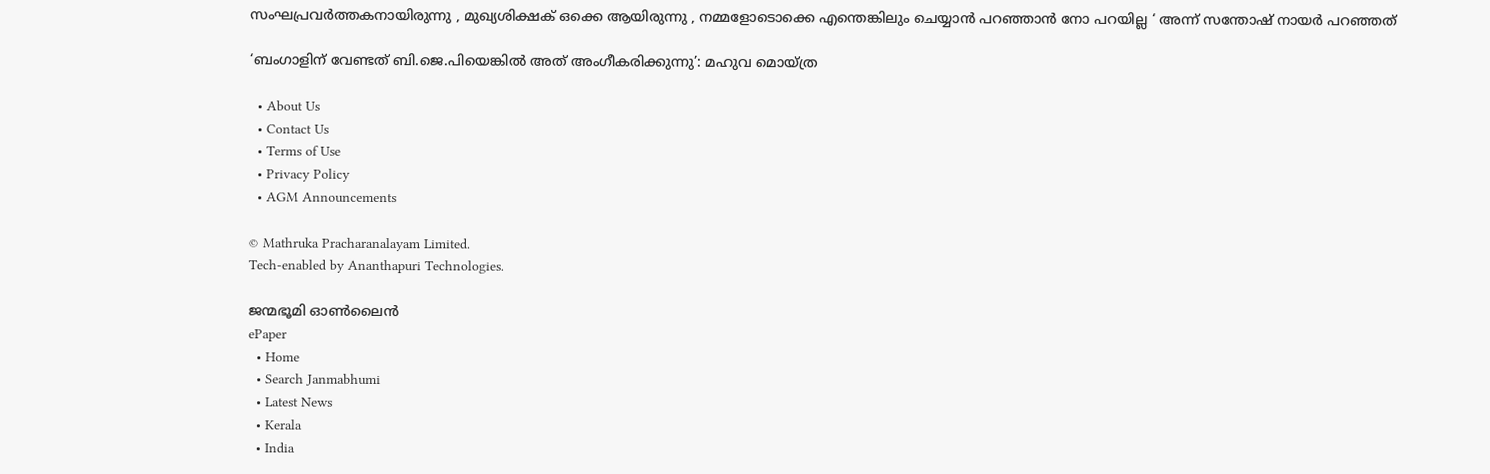സംഘപ്രവര്‍ത്തകനായിരുന്നു , മുഖ്യശിക്ഷക് ഒക്കെ ആയിരുന്നു , നമ്മളോടൊക്കെ എന്തെങ്കിലും ചെയ്യാൻ പറഞ്ഞാൻ നോ പറയില്ല ‘ അന്ന് സന്തോഷ് നായർ പറഞ്ഞത്

‘ബംഗാളിന് വേണ്ടത് ബി.ജെ.പിയെങ്കിൽ അത് അംഗീകരിക്കുന്നു’: മഹുവ മൊയ്ത്ര

  • About Us
  • Contact Us
  • Terms of Use
  • Privacy Policy
  • AGM Announcements

© Mathruka Pracharanalayam Limited.
Tech-enabled by Ananthapuri Technologies.

ജന്മഭൂമി ഓണ്‍ലൈന്‍
ePaper
  • Home
  • Search Janmabhumi
  • Latest News
  • Kerala
  • India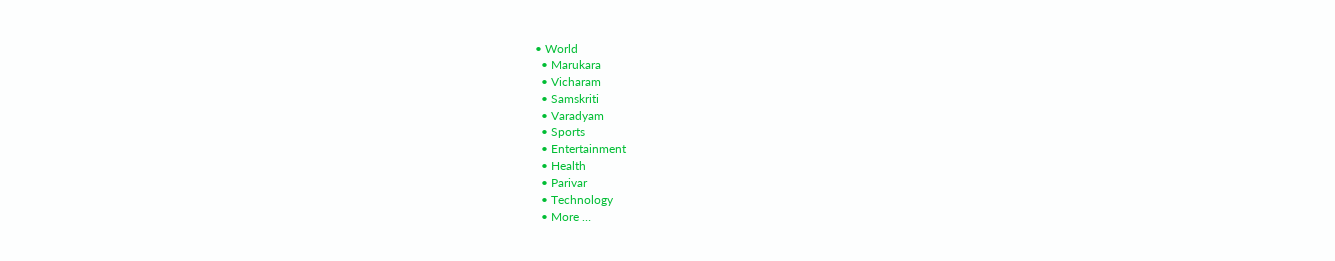• World
  • Marukara
  • Vicharam
  • Samskriti
  • Varadyam
  • Sports
  • Entertainment
  • Health
  • Parivar
  • Technology
  • More …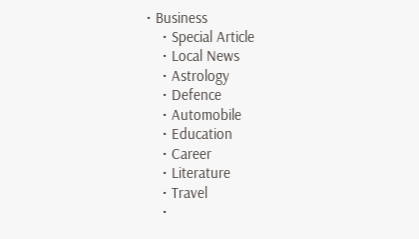• Business
    • Special Article
    • Local News
    • Astrology
    • Defence
    • Automobile
    • Education
    • Career
    • Literature
    • Travel
    •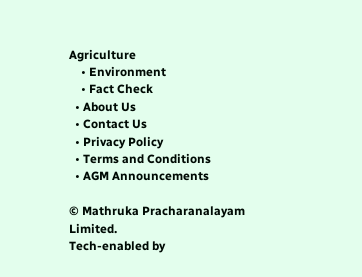Agriculture
    • Environment
    • Fact Check
  • About Us
  • Contact Us
  • Privacy Policy
  • Terms and Conditions
  • AGM Announcements

© Mathruka Pracharanalayam Limited.
Tech-enabled by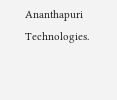Ananthapuri Technologies.